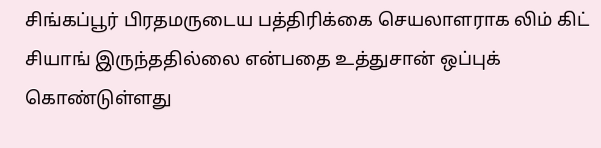சிங்கப்பூர் பிரதமருடைய பத்திரிக்கை செயலாளராக லிம் கிட் சியாங் இருந்ததில்லை என்பதை உத்துசான் ஒப்புக் கொண்டுள்ளது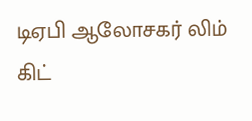டிஏபி ஆலோசகர் லிம் கிட்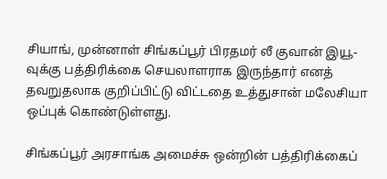சியாங், முன்னாள் சிங்கப்பூர் பிரதமர் லீ குவான் இயூ-வுக்கு பத்திரிக்கை செயலாளராக இருந்தார் எனத் தவறுதலாக குறிப்பிட்டு விட்டதை உத்துசான் மலேசியா ஒப்புக் கொண்டுள்ளது.

சிங்கப்பூர் அரசாங்க அமைச்சு ஒன்றின் பத்திரிக்கைப்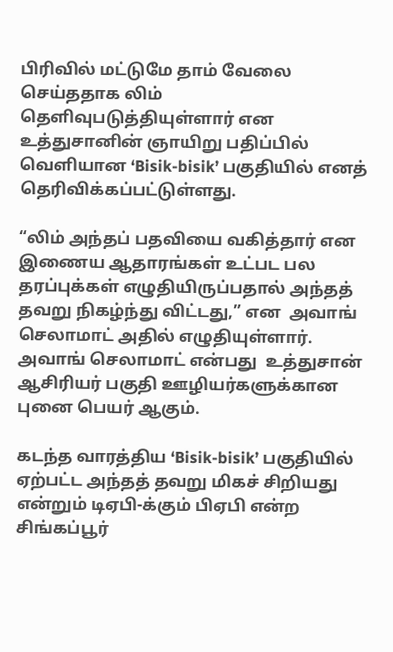பிரிவில் மட்டுமே தாம் வேலை செய்ததாக லிம் தெளிவுபடுத்தியுள்ளார் என உத்துசானின் ஞாயிறு பதிப்பில் வெளியான ‘Bisik-bisik’ பகுதியில் எனத் தெரிவிக்கப்பட்டுள்ளது.

“லிம் அந்தப் பதவியை வகித்தார் என இணைய ஆதாரங்கள் உட்பட பல தரப்புக்கள் எழுதியிருப்பதால் அந்தத் தவறு நிகழ்ந்து விட்டது,” என  அவாங் செலாமாட் அதில் எழுதியுள்ளார். அவாங் செலாமாட் என்பது  உத்துசான் ஆசிரியர் பகுதி ஊழியர்களுக்கான புனை பெயர் ஆகும்.

கடந்த வாரத்திய ‘Bisik-bisik’ பகுதியில் ஏற்பட்ட அந்தத் தவறு மிகச் சிறியது என்றும் டிஏபி-க்கும் பிஏபி என்ற சிங்கப்பூர்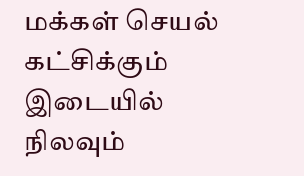மக்கள் செயல் கட்சிக்கும் இடையில் நிலவும்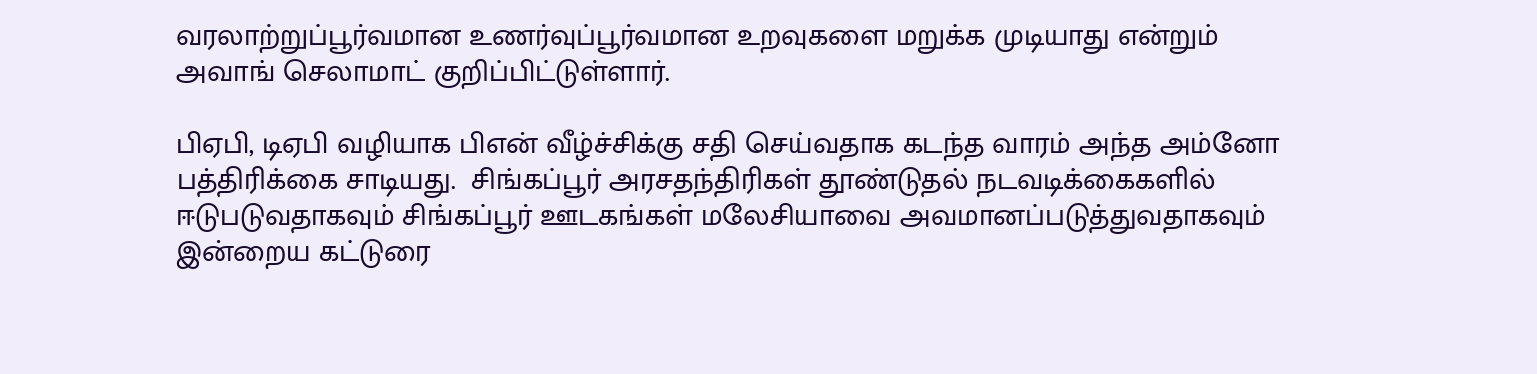வரலாற்றுப்பூர்வமான உணர்வுப்பூர்வமான உறவுகளை மறுக்க முடியாது என்றும் அவாங் செலாமாட் குறிப்பிட்டுள்ளார்.

பிஏபி, டிஏபி வழியாக பிஎன் வீழ்ச்சிக்கு சதி செய்வதாக கடந்த வாரம் அந்த அம்னோ பத்திரிக்கை சாடியது.  சிங்கப்பூர் அரசதந்திரிகள் தூண்டுதல் நடவடிக்கைகளில் ஈடுபடுவதாகவும் சிங்கப்பூர் ஊடகங்கள் மலேசியாவை அவமானப்படுத்துவதாகவும்  இன்றைய கட்டுரை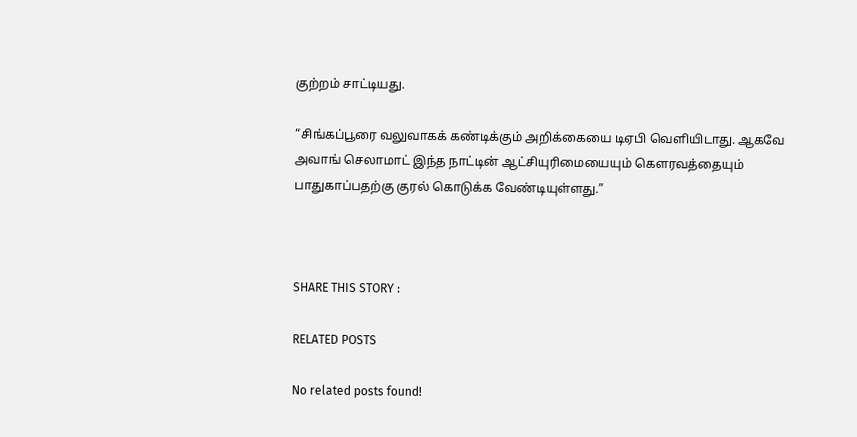குற்றம் சாட்டியது.

“சிங்கப்பூரை வலுவாகக் கண்டிக்கும் அறிக்கையை டிஏபி வெளியிடாது. ஆகவே அவாங் செலாமாட் இந்த நாட்டின் ஆட்சியுரிமையையும் கௌரவத்தையும் பாதுகாப்பதற்கு குரல் கொடுக்க வேண்டியுள்ளது.”



SHARE THIS STORY :

RELATED POSTS

No related posts found!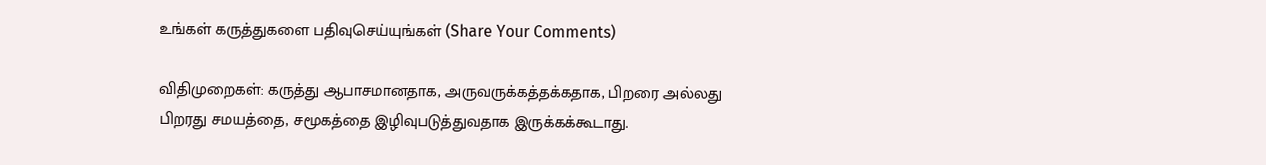உங்கள் கருத்துகளை பதிவுசெய்யுங்கள் (Share Your Comments)

விதிமுறைகள்: கருத்து ஆபாசமானதாக, அருவருக்கத்தக்கதாக, பிறரை அல்லது பிறரது சமயத்தை, சமூகத்தை இழிவுபடுத்துவதாக இருக்கக்கூடாது.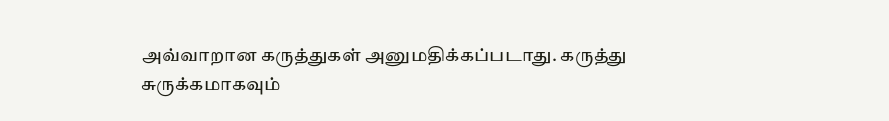அவ்வாறான கருத்துகள் அனுமதிக்கப்படாது. கருத்து சுருக்கமாகவும்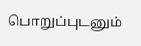பொறுப்புடனும்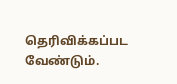தெரிவிக்கப்பட வேண்டும்.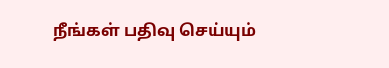நீங்கள் பதிவு செய்யும்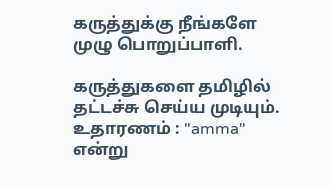கருத்துக்கு நீங்களே முழு பொறுப்பாளி.

கருத்துகளை தமிழில் தட்டச்சு செய்ய முடியும். உதாரணம் : "amma" என்று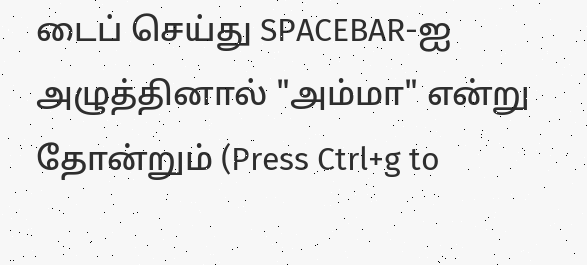டைப் செய்து SPACEBAR-ஐ அழுத்தினால் "அம்மா" என்று தோன்றும் (Press Ctrl+g to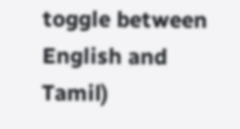toggle between English and Tamil)